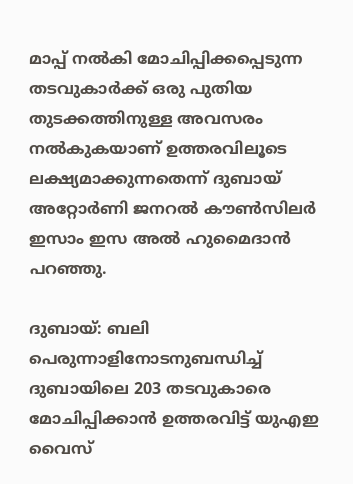മാപ്പ് നല്‍കി മോചിപ്പിക്കപ്പെടുന്ന തടവുകാര്‍ക്ക് ഒരു പുതിയ തുടക്കത്തിനുള്ള അവസരം നല്‍കുകയാണ് ഉത്തരവിലൂടെ ലക്ഷ്യമാക്കുന്നതെന്ന് ദുബായ് അറ്റോര്‍ണി ജനറല്‍ കൗണ്‍സിലര്‍ ഇസാം ഇസ അല്‍ ഹുമൈദാന്‍ പറഞ്ഞു.

ദുബായ്: ബലി പെരുന്നാളിനോടനുബന്ധിച്ച് ദുബായിലെ 203 തടവുകാരെ മോചിപ്പിക്കാന്‍ ഉത്തരവിട്ട് യുഎഇ വൈസ്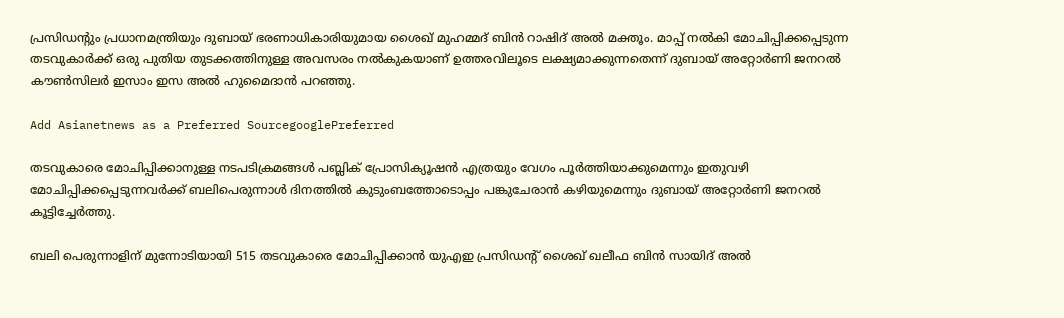പ്രസിഡന്റും പ്രധാനമന്ത്രിയും ദുബായ് ഭരണാധികാരിയുമായ ശൈഖ് മുഹമ്മദ് ബിന്‍ റാഷിദ് അല്‍ മക്തൂം. മാപ്പ് നല്‍കി മോചിപ്പിക്കപ്പെടുന്ന തടവുകാര്‍ക്ക് ഒരു പുതിയ തുടക്കത്തിനുള്ള അവസരം നല്‍കുകയാണ് ഉത്തരവിലൂടെ ലക്ഷ്യമാക്കുന്നതെന്ന് ദുബായ് അറ്റോര്‍ണി ജനറല്‍ കൗണ്‍സിലര്‍ ഇസാം ഇസ അല്‍ ഹുമൈദാന്‍ പറഞ്ഞു.

Add Asianetnews as a Preferred SourcegooglePreferred

തടവുകാരെ മോചിപ്പിക്കാനുള്ള നടപടിക്രമങ്ങള്‍ പബ്ലിക് പ്രോസിക്യൂഷന്‍ എത്രയും വേഗം പൂര്‍ത്തിയാക്കുമെന്നും ഇതുവഴി മോചിപ്പിക്കപ്പെടുന്നവര്‍ക്ക് ബലിപെരുന്നാള്‍ ദിനത്തില്‍ കുടുംബത്തോടൊപ്പം പങ്കുചേരാന്‍ കഴിയുമെന്നും ദുബായ് അറ്റോര്‍ണി ജനറല്‍ കൂട്ടിച്ചേര്‍ത്തു.

ബലി പെരുന്നാളിന് മുന്നോടിയായി 515 തടവുകാരെ മോചിപ്പിക്കാന്‍ യുഎഇ പ്രസിഡന്റ് ശൈഖ് ഖലീഫ ബിന്‍ സായിദ് അല്‍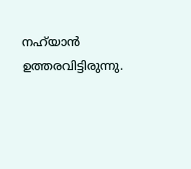നഹ്‍യാന്‍ ഉത്തരവിട്ടിരുന്നു.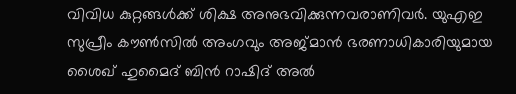വിവിധ കുറ്റങ്ങള്‍ക്ക് ശിക്ഷ അനുഭവിക്കുന്നവരാണിവര്‍. യുഎഇ സുപ്രീം കൗണ്‍സില്‍ അംഗവും അജ്മാന്‍ ഭരണാധികാരിയുമായ ശൈഖ് ഹുമൈദ് ബിന്‍ റാഷിദ് അല്‍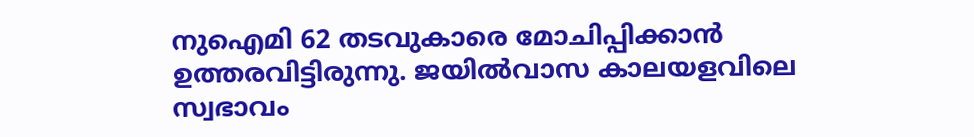നുഐമി 62 തടവുകാരെ മോചിപ്പിക്കാന്‍ ഉത്തരവിട്ടിരുന്നു. ജയില്‍വാസ കാലയളവിലെ സ്വഭാവം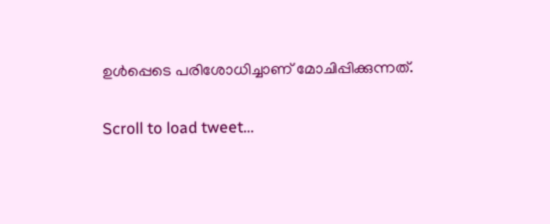ഉള്‍പ്പെടെ പരിശോധിച്ചാണ് മോചിപ്പിക്കുന്നത്.

Scroll to load tweet…